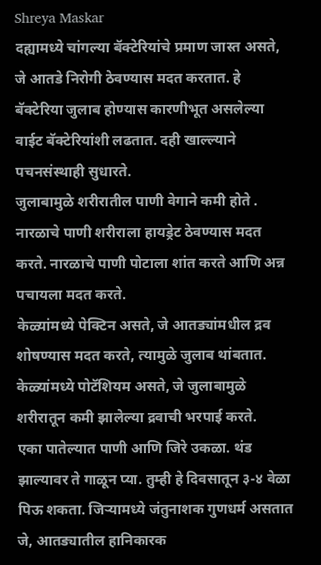Shreya Maskar
दह्यामध्ये चांगल्या बॅक्टेरियांचे प्रमाण जास्त असते, जे आतडे निरोगी ठेवण्यास मदत करतात. हे बॅक्टेरिया जुलाब होण्यास कारणीभूत असलेल्या वाईट बॅक्टेरियांशी लढतात. दही खाल्ल्याने पचनसंस्थाही सुधारते.
जुलाबामुळे शरीरातील पाणी वेगाने कमी होते . नारळाचे पाणी शरीराला हायड्रेट ठेवण्यास मदत करते. नारळाचे पाणी पोटाला शांत करते आणि अन्न पचायला मदत करते.
केळ्यांमध्ये पेक्टिन असते, जे आतड्यांमधील द्रव शोषण्यास मदत करते, त्यामुळे जुलाब थांबतात. केळ्यांमध्ये पोटॅशियम असते, जे जुलाबामुळे शरीरातून कमी झालेल्या द्रवाची भरपाई करते.
एका पातेल्यात पाणी आणि जिरे उकळा. थंड झाल्यावर ते गाळून प्या. तुम्ही हे दिवसातून ३-४ वेळा पिऊ शकता. जिऱ्यामध्ये जंतुनाशक गुणधर्म असतात जे, आतड्यातील हानिकारक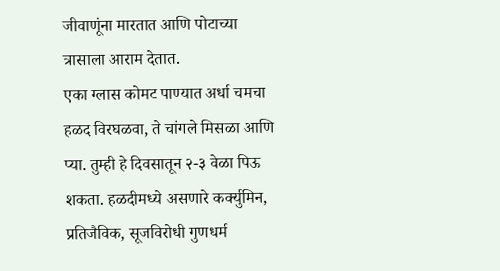जीवाणूंना मारतात आणि पोटाच्या त्रासाला आराम देतात.
एका ग्लास कोमट पाण्यात अर्धा चमचा हळद विरघळवा, ते चांगले मिसळा आणि प्या. तुम्ही हे दिवसातून २-३ वेळा पिऊ शकता. हळदीमध्ये असणारे कर्क्युमिन, प्रतिजैविक, सूजविरोधी गुणधर्म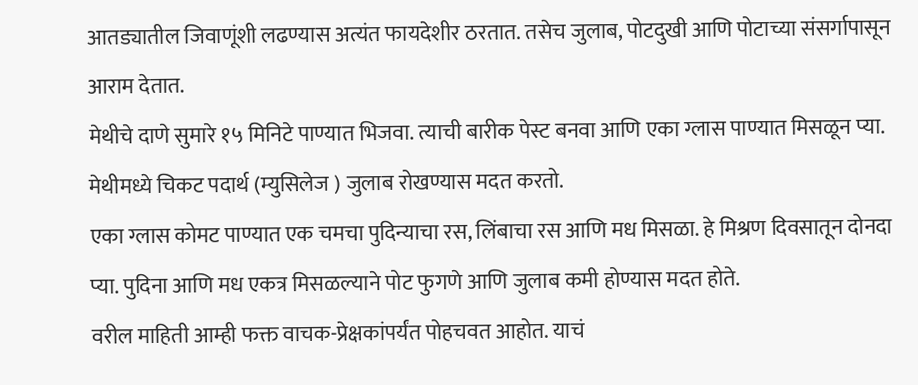आतड्यातील जिवाणूंशी लढण्यास अत्यंत फायदेशीर ठरतात. तसेच जुलाब, पोटदुखी आणि पोटाच्या संसर्गापासून आराम देतात.
मेथीचे दाणे सुमारे १५ मिनिटे पाण्यात भिजवा. त्याची बारीक पेस्ट बनवा आणि एका ग्लास पाण्यात मिसळून प्या. मेथीमध्ये चिकट पदार्थ (म्युसिलेज ) जुलाब रोखण्यास मदत करतो.
एका ग्लास कोमट पाण्यात एक चमचा पुदिन्याचा रस, लिंबाचा रस आणि मध मिसळा. हे मिश्रण दिवसातून दोनदा प्या. पुदिना आणि मध एकत्र मिसळल्याने पोट फुगणे आणि जुलाब कमी होण्यास मदत होते.
वरील माहिती आम्ही फक्त वाचक-प्रेक्षकांपर्यंत पोहचवत आहोत. याचं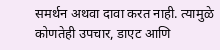समर्थन अथवा दावा करत नाही. त्यामुळे कोणतेही उपचार, डाएट आणि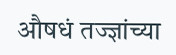औषधं तज्ज्ञांच्या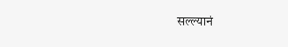सल्ल्यानं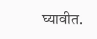घ्यावीत.